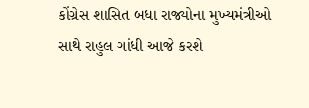કોંગ્રેસ શાસિત બધા રાજ્યોના મુખ્યમંત્રીઓ સાથે રાહુલ ગાંધી આજે કરશે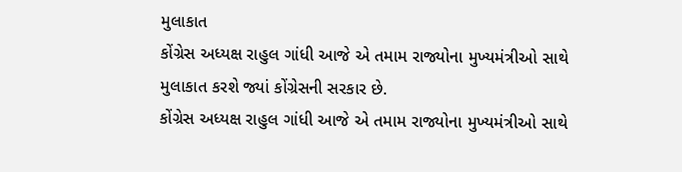મુલાકાત
કોંગ્રેસ અધ્યક્ષ રાહુલ ગાંધી આજે એ તમામ રાજ્યોના મુખ્યમંત્રીઓ સાથે મુલાકાત કરશે જ્યાં કોંગ્રેસની સરકાર છે.
કોંગ્રેસ અધ્યક્ષ રાહુલ ગાંધી આજે એ તમામ રાજ્યોના મુખ્યમંત્રીઓ સાથે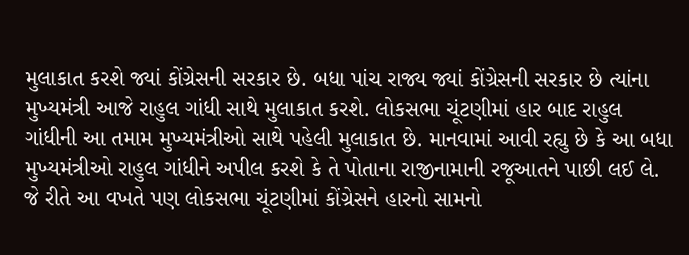મુલાકાત કરશે જ્યાં કોંગ્રેસની સરકાર છે. બધા પાંચ રાજ્ય જ્યાં કોંગ્રેસની સરકાર છે ત્યાંના મુખ્યમંત્રી આજે રાહુલ ગાંધી સાથે મુલાકાત કરશે. લોકસભા ચૂંટણીમાં હાર બાદ રાહુલ ગાંધીની આ તમામ મુખ્યમંત્રીઓ સાથે પહેલી મુલાકાત છે. માનવામાં આવી રહ્યુ છે કે આ બધા મુખ્યમંત્રીઓ રાહુલ ગાંધીને અપીલ કરશે કે તે પોતાના રાજીનામાની રજૂઆતને પાછી લઈ લે. જે રીતે આ વખતે પણ લોકસભા ચૂંટણીમાં કોંગ્રેસને હારનો સામનો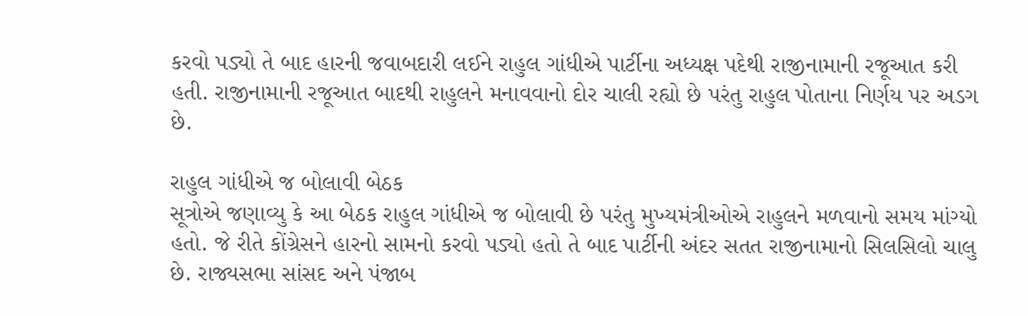કરવો પડ્યો તે બાદ હારની જવાબદારી લઈને રાહુલ ગાંધીએ પાર્ટીના અધ્યક્ષ પદેથી રાજીનામાની રજૂઆત કરી હતી. રાજીનામાની રજૂઆત બાદથી રાહુલને મનાવવાનો દોર ચાલી રહ્યો છે પરંતુ રાહુલ પોતાના નિર્ણય પર અડગ છે.

રાહુલ ગાંધીએ જ બોલાવી બેઠક
સૂત્રોએ જણાવ્યુ કે આ બેઠક રાહુલ ગાંધીએ જ બોલાવી છે પરંતુ મુખ્યમંત્રીઓએ રાહુલને મળવાનો સમય માંગ્યો હતો. જે રીતે કોંગ્રેસને હારનો સામનો કરવો પડ્યો હતો તે બાદ પાર્ટીની અંદર સતત રાજીનામાનો સિલસિલો ચાલુ છે. રાજ્યસભા સાંસદ અને પંજાબ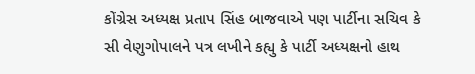કોંગ્રેસ અધ્યક્ષ પ્રતાપ સિંહ બાજવાએ પણ પાર્ટીના સચિવ કે સી વેણુગોપાલને પત્ર લખીને કહ્યુ કે પાર્ટી અધ્યક્ષનો હાથ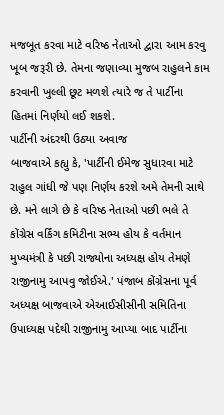મજબૂત કરવા માટે વરિષ્ઠ નેતાઓ દ્વારા આમ કરવુ ખૂબ જરૂરી છે. તેમના જણાવ્યા મુજબ રાહુલને કામ કરવાની ખુલ્લી છૂટ મળશે ત્યારે જ તે પાર્ટીના હિતમાં નિર્ણયો લઈ શકશે.
પાર્ટીની અંદરથી ઉઠ્યા અવાજ
બાજવાએ કહ્યુ કે, 'પાર્ટીની ઈમેજ સુધારવા માટે રાહુલ ગાંધી જે પણ નિર્ણય કરશે અમે તેમની સાથે છે. મને લાગે છે કે વરિષ્ઠ નેતાઓ પછી ભલે તે કોંગ્રેસ વર્કિંગ કમિટીના સભ્ય હોય કે વર્તમાન મુખ્યમંત્રી કે પછી રાજ્યોના અધ્યક્ષ હોય તેમણે રાજીનામુ આપવુ જોઈએ.' પંજાબ કોંગ્રેસના પૂર્વ અધ્યક્ષ બાજવાએ એઆઈસીસીની સમિતિના ઉપાધ્યક્ષ પદેથી રાજીનામુ આપ્યા બાદ પાર્ટીના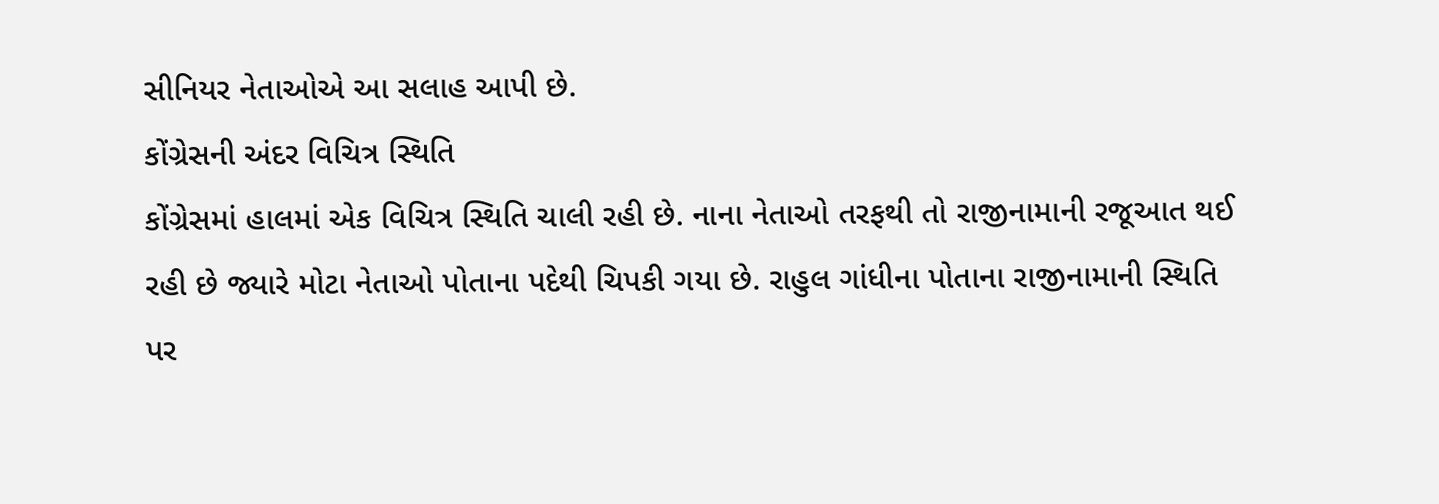સીનિયર નેતાઓએ આ સલાહ આપી છે.
કોંગ્રેસની અંદર વિચિત્ર સ્થિતિ
કોંગ્રેસમાં હાલમાં એક વિચિત્ર સ્થિતિ ચાલી રહી છે. નાના નેતાઓ તરફથી તો રાજીનામાની રજૂઆત થઈ રહી છે જ્યારે મોટા નેતાઓ પોતાના પદેથી ચિપકી ગયા છે. રાહુલ ગાંધીના પોતાના રાજીનામાની સ્થિતિ પર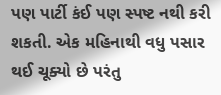પણ પાર્ટી કંઈ પણ સ્પષ્ટ નથી કરી શકતી. એક મહિનાથી વધુ પસાર થઈ ચૂક્યો છે પરંતુ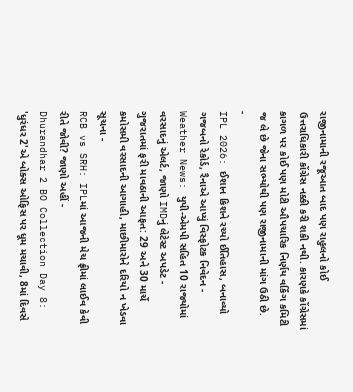રાજીનામાની રજૂઆત બાદ પણ રાહુલનો કોઈ ઉત્તરાધિકારી કોંગ્રેસ નક્કી કરી શકી નથી. કારણકે કોંગ્રેસમાં કાગળ પર કોઈ પણ મોટી ઔપચારિક નિર્ણય વર્કિંગ કમિટી જ લે છે જેના સભ્યોથી પણ રાજીનામાની માંગ ઉઠી છે.
-
IPL 2026: ઈશાન કિશને રચ્યો ઈતિહાસ, બનાવ્યો ગજબનો રેકોર્ડ, રૈનાએ આપ્યું વિસ્ફોટક નિવેદન -
Weather News: યુપી-એમપી સહિત 10 રાજ્યોમાં વરસાદનું એલર્ટ, જાણો IMDનું લેટેસ્ટ અપડેટ -
ગુજરાતમાં ફરી માવઠાની આફત: 29 અને 30 માર્ચે કમોસમી વરસાદની આગાહી, માછીમારોને દરિયો ન ખેડવા સૂચના -
RCB vs SRH: IPLમાં આજની મેચ ફ્રીમાં લાઈવ કેવી રીતે જોવી? જાણો અહીં -
Dhurandhar 2 BO Collection Day 8: 'ધુરંધર 2'એ બોક્સ ઓફિસ પર ધૂમ મચાવી, 8માં દિવસે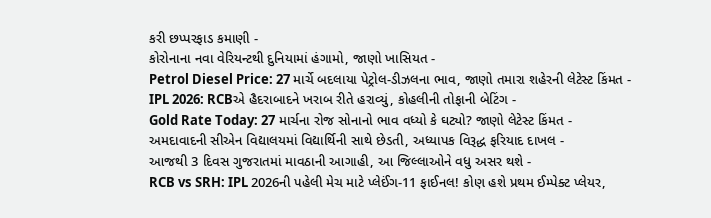કરી છપ્પરફાડ કમાણી -
કોરોનાના નવા વેરિયન્ટથી દુનિયામાં હંગામો, જાણો ખાસિયત -
Petrol Diesel Price: 27 માર્ચે બદલાયા પેટ્રોલ-ડીઝલના ભાવ, જાણો તમારા શહેરની લેટેસ્ટ કિંમત -
IPL 2026: RCBએ હૈદરાબાદને ખરાબ રીતે હરાવ્યું, કોહલીની તોફાની બેટિંગ -
Gold Rate Today: 27 માર્ચના રોજ સોનાનો ભાવ વધ્યો કે ઘટ્યો? જાણો લેટેસ્ટ કિંમત -
અમદાવાદની સીએન વિદ્યાલયમાં વિદ્યાર્થિની સાથે છેડતી, અધ્યાપક વિરૂદ્ધ ફરિયાદ દાખલ -
આજથી 3 દિવસ ગુજરાતમાં માવઠાની આગાહી, આ જિલ્લાઓને વધુ અસર થશે -
RCB vs SRH: IPL 2026ની પહેલી મેચ માટે પ્લેઈંગ-11 ફાઈનલ! કોણ હશે પ્રથમ ઈમ્પેક્ટ પ્લેયર,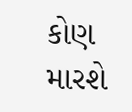કોણ મારશે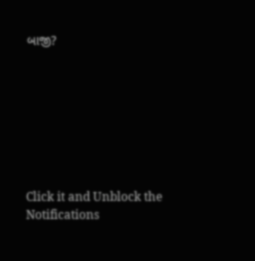બાજી?








Click it and Unblock the Notifications